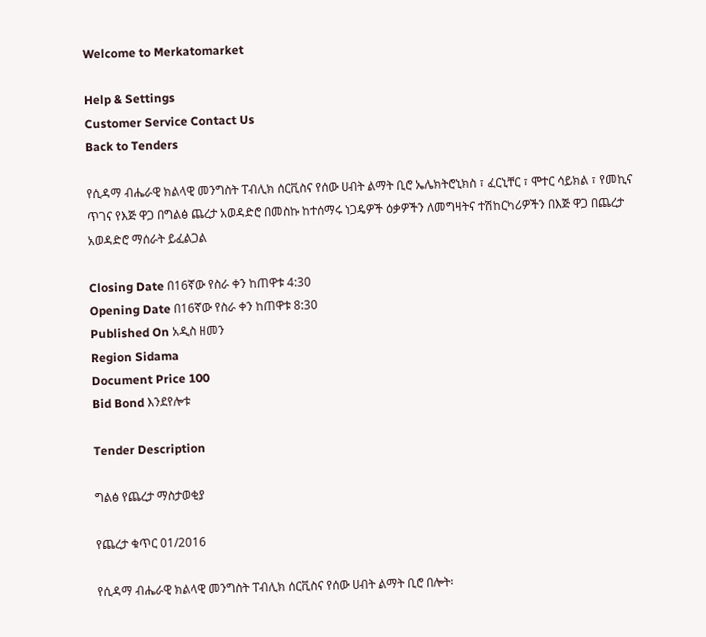Welcome to Merkatomarket

Help & Settings
Customer Service Contact Us
Back to Tenders

የሲዳማ ብሔራዊ ክልላዊ መንግስት ፐብሊክ ሰርቪስና የሰው ሀብት ልማት ቢሮ ኤሌክትሮኒክስ ፣ ፈርኒቸር ፣ ሞተር ሳይክል ፣ የመኪና ጥገና የእጅ ዋጋ በግልፅ ጨረታ አወዳድሮ በመስኩ ከተሰማሩ ነጋዴዎች ዕቃዎችን ለመግዛትና ተሽከርካሪዎችን በእጅ ዋጋ በጨረታ አወዳድሮ ማሰራት ይፈልጋል

Closing Date በ16ኛው የስራ ቀን ከጠዋቱ 4:30
Opening Date በ16ኛው የስራ ቀን ከጠዋቱ 8:30
Published On አዲስ ዘመን
Region Sidama
Document Price 100
Bid Bond እንደየሎቱ

Tender Description

ግልፅ የጨረታ ማስታወቂያ

የጨረታ ቁጥር 01/2016

የሲዳማ ብሔራዊ ክልላዊ መንግስት ፐብሊክ ሰርቪስና የሰው ሀብት ልማት ቢሮ በሎት፡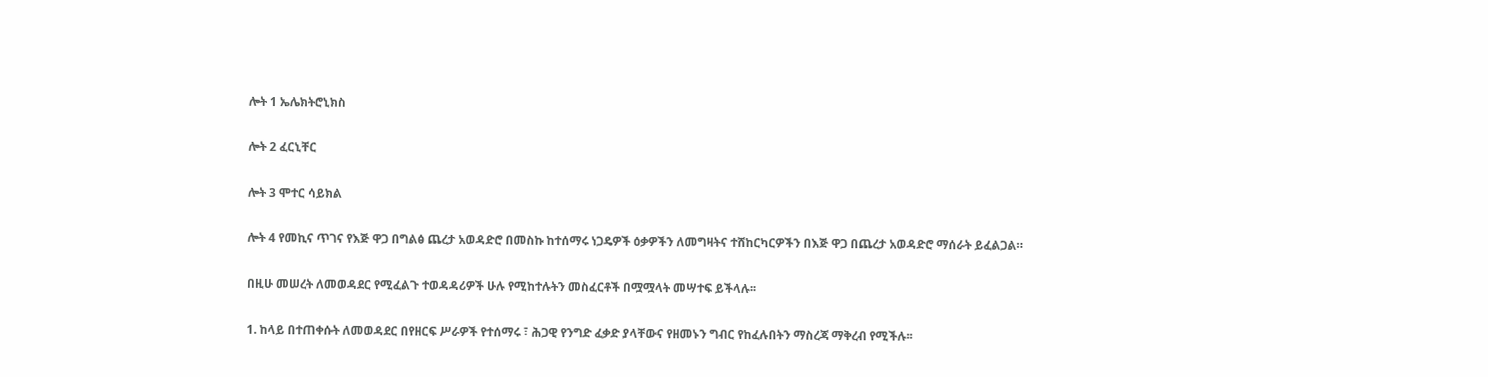ሎት 1 ኤሌክትሮኒክስ

ሎት 2 ፈርኒቸር

ሎት 3 ሞተር ሳይክል

ሎት 4 የመኪና ጥገና የእጅ ዋጋ በግልፅ ጨረታ አወዳድሮ በመስኩ ከተሰማሩ ነጋዴዎች ዕቃዎችን ለመግዛትና ተሸከርካርዎችን በእጅ ዋጋ በጨረታ አወዳድሮ ማሰራት ይፈልጋል።

በዚሁ መሠረት ለመወዳደር የሚፈልጉ ተወዳዳሪዎች ሁሉ የሚከተሉትን መስፈርቶች በሟሟላት መሣተፍ ይችላሉ፡፡

1. ከላይ በተጠቀሱት ለመወዳደር በየዘርፍ ሥራዎች የተሰማሩ ፣ ሕጋዊ የንግድ ፈቃድ ያላቸውና የዘመኑን ግብር የከፈሉበትን ማስረጃ ማቅረብ የሚችሉ፡፡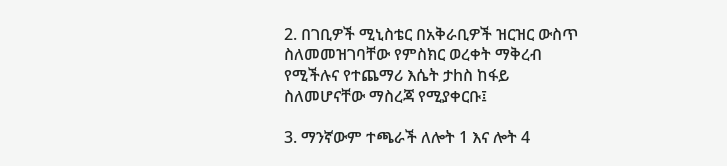2. በገቢዎች ሚኒስቴር በአቅራቢዎች ዝርዝር ውስጥ ስለመመዝገባቸው የምስክር ወረቀት ማቅረብ የሚችሉና የተጨማሪ እሴት ታhስ ከፋይ ስለመሆናቸው ማስረጃ የሚያቀርቡ፤

3. ማንኛውም ተጫራች ለሎት 1 እና ሎት 4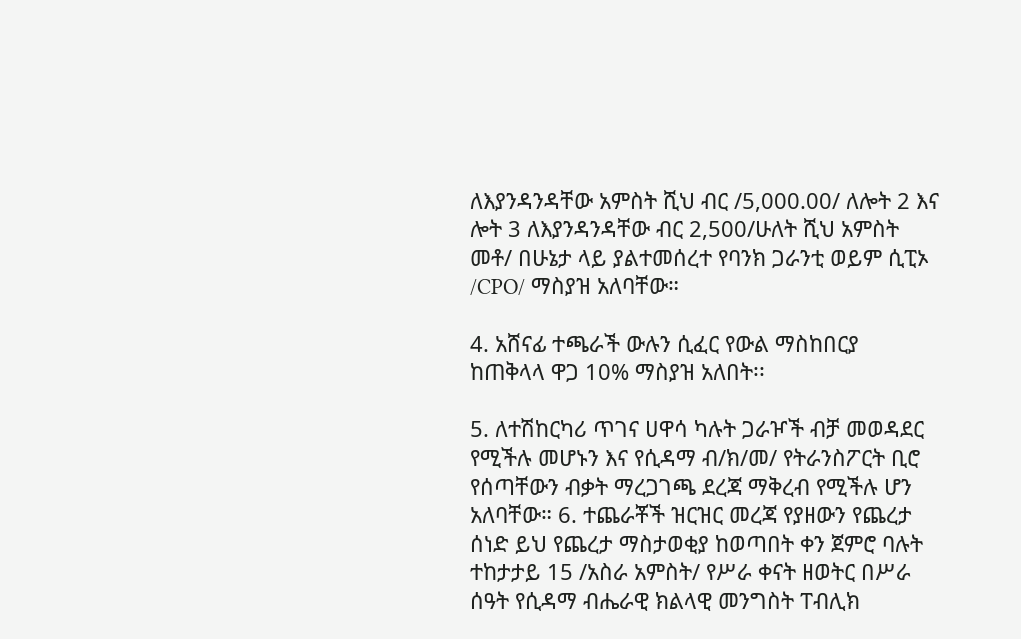ለእያንዳንዳቸው አምስት ሺህ ብር /5,000.00/ ለሎት 2 እና ሎት 3 ለእያንዳንዳቸው ብር 2,500/ሁለት ሺህ አምስት መቶ/ በሁኔታ ላይ ያልተመሰረተ የባንክ ጋራንቲ ወይም ሲፒኦ /CPO/ ማስያዝ አለባቸው።

4. አሸናፊ ተጫራች ውሉን ሲፈር የውል ማስከበርያ ከጠቅላላ ዋጋ 10% ማስያዝ አለበት፡፡

5. ለተሽከርካሪ ጥገና ሀዋሳ ካሉት ጋራዦች ብቻ መወዳደር የሚችሉ መሆኑን እና የሲዳማ ብ/ክ/መ/ የትራንስፖርት ቢሮ የሰጣቸውን ብቃት ማረጋገጫ ደረጃ ማቅረብ የሚችሉ ሆን አለባቸው። 6. ተጨራቾች ዝርዝር መረጃ የያዘውን የጨረታ ሰነድ ይህ የጨረታ ማስታወቂያ ከወጣበት ቀን ጀምሮ ባሉት ተከታታይ 15 /አስራ አምስት/ የሥራ ቀናት ዘወትር በሥራ ሰዓት የሲዳማ ብሔራዊ ክልላዊ መንግስት ፐብሊክ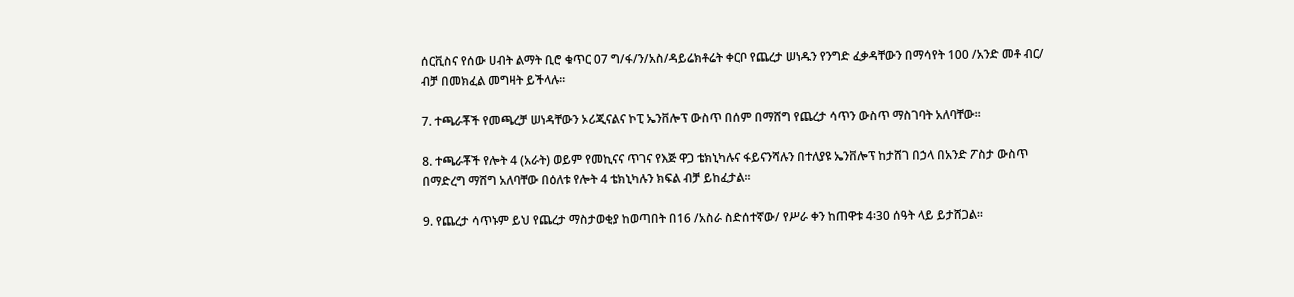ሰርቪስና የሰው ሀብት ልማት ቢሮ ቁጥር 07 ግ/ፋ/ን/አስ/ዳይሬክቶሬት ቀርቦ የጨረታ ሠነዱን የንግድ ፈቃዳቸውን በማሳየት 100 /አንድ መቶ ብር/ ብቻ በመክፈል መግዛት ይችላሉ፡፡

7. ተጫራቾች የመጫረቻ ሠነዳቸውን ኦሪጂናልና ኮፒ ኤንቨሎፕ ውስጥ በሰም በማሸግ የጨረታ ሳጥን ውስጥ ማስገባት አለባቸው፡፡

8. ተጫራቾች የሎት 4 (አራት) ወይም የመኪናና ጥገና የእጅ ዋጋ ቴክኒካሉና ፋይናንሻሉን በተለያዩ ኤንቨሎፕ ከታሸገ በኃላ በአንድ ፖስታ ውስጥ በማድረግ ማሸግ አለባቸው በዕለቱ የሎት 4 ቴክኒካሉን ክፍል ብቻ ይከፈታል፡፡

9. የጨረታ ሳጥኑም ይህ የጨረታ ማስታወቂያ ከወጣበት በ16 /አስራ ስድሰተኛው/ የሥራ ቀን ከጠዋቱ 4፡30 ሰዓት ላይ ይታሸጋል፡፡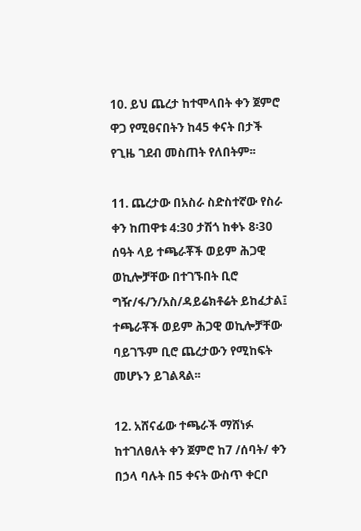10. ይህ ጨረታ ከተሞላበት ቀን ጀምሮ ዋጋ የሚፀናበትን ከ45 ቀናት በታች የጊዜ ገደብ መስጠት የለበትም፡፡

11. ጨረታው በአስራ ስድስተኛው የስራ ቀን ከጠዋቱ 4:30 ታሽጎ ከቀኑ 8፡30 ሰዓት ላይ ተጫራቾች ወይም ሕጋዊ ወኪሎቻቸው በተገኙበት ቢሮ ግዥ/ፋ/ን/አስ/ዳይሬክቶሬት ይከፈታል፤ ተጫራቾች ወይም ሕጋዊ ወኪሎቻቸው ባይገኙም ቢሮ ጨረታውን የሚከፍት መሆኑን ይገልጻል፡፡

12. አሸናፊው ተጫራች ማሸነፉ ከተገለፀለት ቀን ጀምሮ ከ7 /ሰባት/ ቀን በኃላ ባሉት በ5 ቀናት ውስጥ ቀርቦ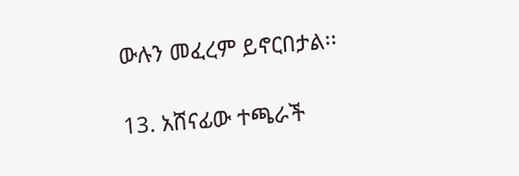ውሉን መፈረም ይኖርበታል፡፡

13. አሸናፊው ተጫራች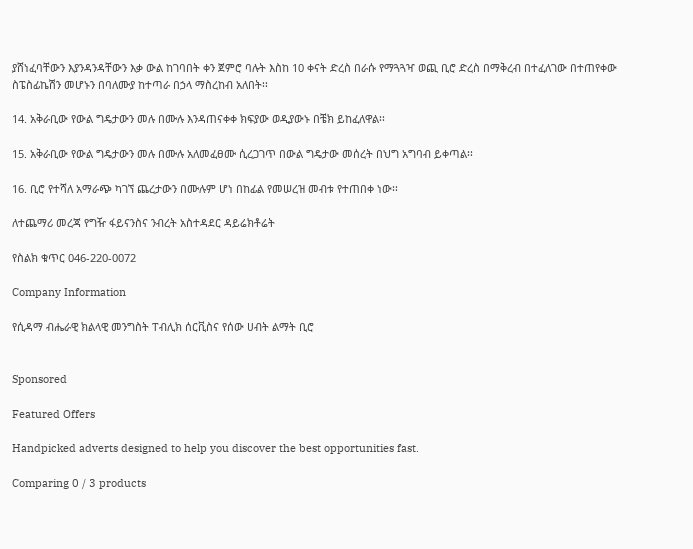ያሸነፈባቸውን እያንዳንዳቸውን እቃ ውል ከገባበት ቀን ጀምሮ ባሉት እስከ 10 ቀናት ድረስ በራሱ የማጓጓዣ ወጪ ቢሮ ድረስ በማቅረብ በተፈለገው በተጠየቀው ስፔስፊኬሽን መሆኑን በባለሙያ ከተጣራ በኃላ ማስረከብ አለበት፡፡

14. አቅራቢው የውል ግዴታውን መሉ በሙሉ እንዳጠናቀቀ ክፍያው ወዲያውኑ በቼክ ይከፈለዋል፡፡

15. አቅራቢው የውል ግዴታውን መሉ በሙሉ አለመፈፀሙ ሲረጋገጥ በውል ግዴታው መሰረት በህግ አግባብ ይቀጣል፡፡

16. ቢሮ የተሻለ አማራጭ ካገኘ ጨረታውን በሙሉም ሆነ በከፊል የመሠረዝ መብቱ የተጠበቀ ነው፡፡

ለተጨማሪ መረጃ የግዥ ፋይናንስና ንብረት አስተዳደር ዳይሬክቶሬት

የስልክ ቁጥር 046-220-0072

Company Information

የሲዳማ ብሔራዊ ክልላዊ መንግስት ፐብሊክ ሰርቪስና የሰው ሀብት ልማት ቢሮ


Sponsored

Featured Offers

Handpicked adverts designed to help you discover the best opportunities fast.

Comparing 0 / 3 products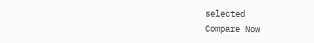selected
Compare Now